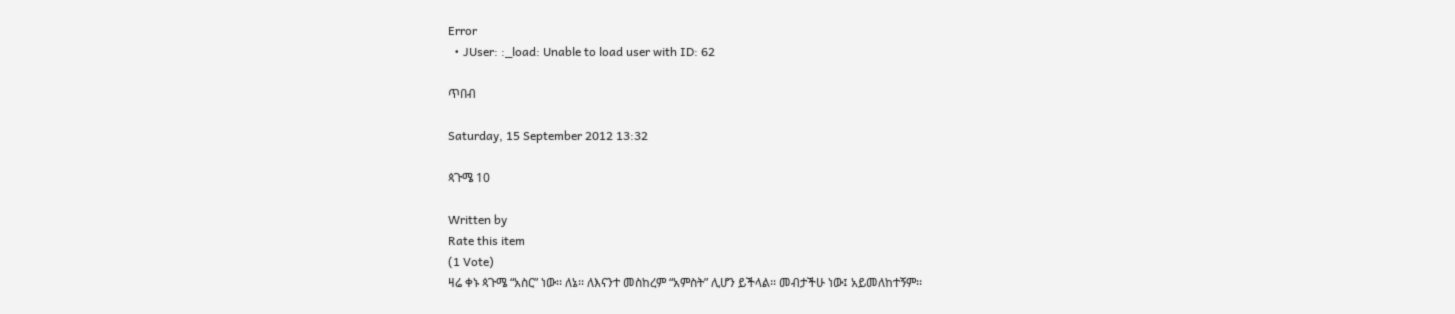Error
  • JUser: :_load: Unable to load user with ID: 62

ጥበብ

Saturday, 15 September 2012 13:32

ጳጉሜ 10

Written by
Rate this item
(1 Vote)
ዛሬ ቀኑ ጳጉሜ “አስር” ነው፡፡ ለኔ፡፡ ለእናንተ መስከረም “አምስት” ሊሆን ይችላል፡፡ መብታችሁ ነው፤ አይመለከተኝም፡፡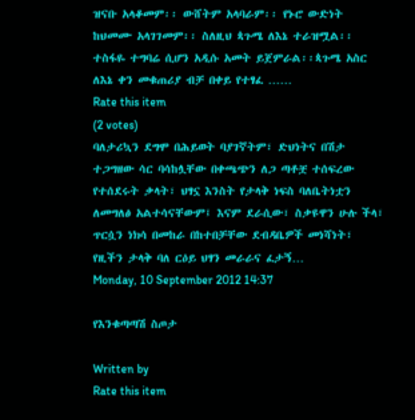ዝናቡ አላቆመም፡፡ ውሸትም አላባራም፡፡ የኑሮ ውድነት ከህመሙ አላገገመም፡፡ ስለዚህ ጳጉሜ ለእኔ ተራዝሟል፡፡ ተስፋዬ ተግባሬ ሲሆን አዲሱ አመት ይጀምራል፡፡ጳጉሜ አስር ለእኔ ቀን መቁጠሪያ ብቻ በቀይ የተፃፈ ……
Rate this item
(2 votes)
ባለታሪኳን ደግሞ በሕይወት ባያገኛትም፣ ድህነትና በሽታ ተጋግዘው ሳር ባሳከሏቸው በቀጫጭን ለጋ ጣቶቿ ተሰፍረው የተሰደሩት ቃላት፣ ህፃኗ እንስት የታላቅ ነፍስ ባለቤትነቷን ለመግለፅ አልተሳናቸውም፤ እናም ደራሲው፣ ስቃዩዋን ሁሉ ችላ፣ ጥርሷን ነክሳ በመከራ በከተበቻቸው ደብዳቤዎች መነሻነት፣ የዚችን ታላቅ ባለ ርዕይ ህፃን መራራና ፈታኝ…
Monday, 10 September 2012 14:37

የእንቁጣጣሽ ስጦታ

Written by
Rate this item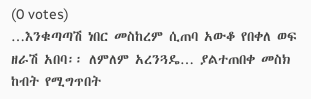(0 votes)
…እንቁጣጣሽ ነበር መስከረም ሲጠባ አውቆ የበቀለ ወፍ ዘራሽ አበባ፡፡ ለምለም አረንጓዴ… ያልተጠበቀ መስክ ከብት የሚግጥበት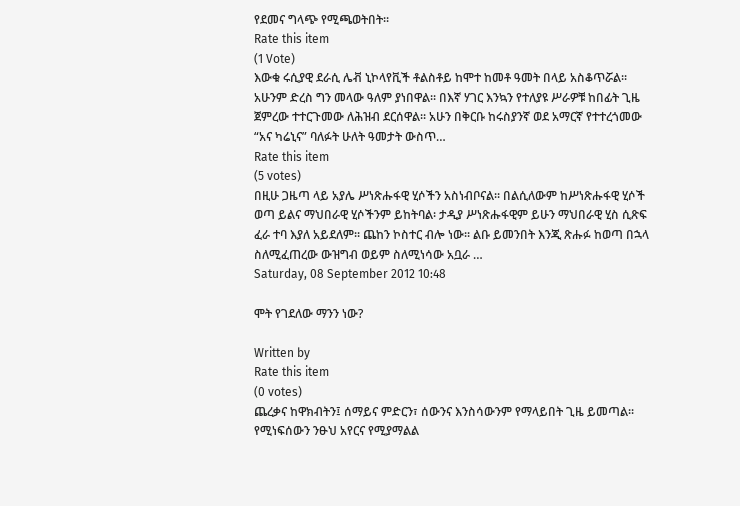የደመና ግላጭ የሚጫወትበት፡፡
Rate this item
(1 Vote)
እውቁ ሩሲያዊ ደራሲ ሌቭ ኒኮላየቪች ቶልስቶይ ከሞተ ከመቶ ዓመት በላይ አስቆጥሯል፡፡ አሁንም ድረስ ግን መላው ዓለም ያነበዋል፡፡ በእኛ ሃገር እንኳን የተለያዩ ሥራዎቹ ከበፊት ጊዜ ጀምረው ተተርጉመው ለሕዝብ ደርሰዋል፡፡ አሁን በቅርቡ ከሩስያንኛ ወደ አማርኛ የተተረጎመው “አና ካሬኒና” ባለፉት ሁለት ዓመታት ውስጥ…
Rate this item
(5 votes)
በዚሁ ጋዜጣ ላይ አያሌ ሥነጽሑፋዊ ሂሶችን አስነብቦናል፡፡ በልሲለውም ከሥነጽሑፋዊ ሂሶች ወጣ ይልና ማህበራዊ ሂሶችንም ይከትባል፡ ታዲያ ሥነጽሑፋዊም ይሁን ማህበራዊ ሂስ ሲጽፍ ፈራ ተባ እያለ አይደለም፡፡ ጨከን ኮስተር ብሎ ነው፡፡ ልቡ ይመንበት እንጂ ጽሑፉ ከወጣ በኋላ ስለሚፈጠረው ውዝግብ ወይም ስለሚነሳው አቧራ …
Saturday, 08 September 2012 10:48

ሞት የገደለው ማንን ነው?

Written by
Rate this item
(0 votes)
ጨረቃና ከዋክብትን፤ ሰማይና ምድርን፣ ሰውንና እንስሳውንም የማላይበት ጊዜ ይመጣል፡፡ የሚነፍሰውን ንፁህ አየርና የሚያማልል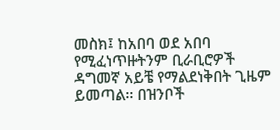መስክ፤ ከአበባ ወደ አበባ የሚፈነጥዙትንም ቢራቢሮዎች ዳግመኛ አይቼ የማልደነቅበት ጊዜም ይመጣል፡፡ በዝንቦች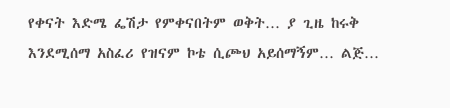የቀናት እድሜ ፌሽታ የምቀናበትም ወቅት… ያ ጊዜ ከሩቅ እንደሚሰማ አስፈሪ የዝናም ኮቴ ሲጮህ አይሰማኝም… ልጅ…